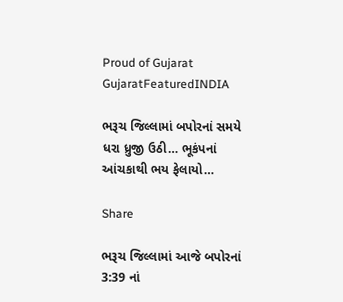Proud of Gujarat
GujaratFeaturedINDIA

ભરૂચ જિલ્લામાં બપોરનાં સમયે ધરા ધ્રુજી ઉઠી… ભૂકંપનાં આંચકાથી ભય ફેલાયો…

Share

ભરૂચ જિલ્લામાં આજે બપોરનાં 3:39 નાં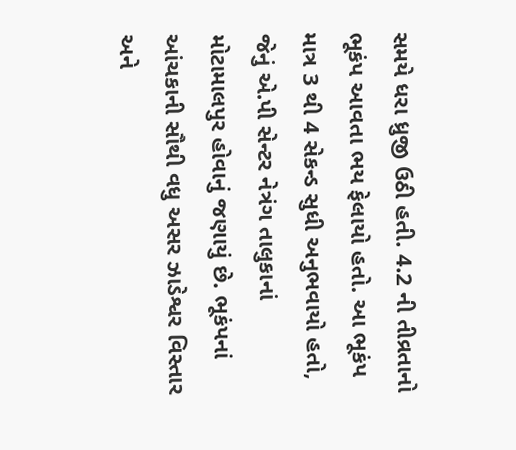સમયે ધરા ધ્રુજી ઉઠી હતી. 4.2 ની તીવ્રતાનો ભૂકંપ આવતા ભય ફેલાયો હતો. આ ભૂકંપ માત્ર 3 થી 4 સેકન્ડ સુધી અનુભવાયો હતો, જેનું એ.પી સેન્ટર નેત્રંગ તાલુકાનાં મોટામાલપુર હોવાનું જણાયું છે. ભૂકંપનાં આંચકાની સૌથી વધુ અસર ઝાડેશ્વર વિસ્તાર અને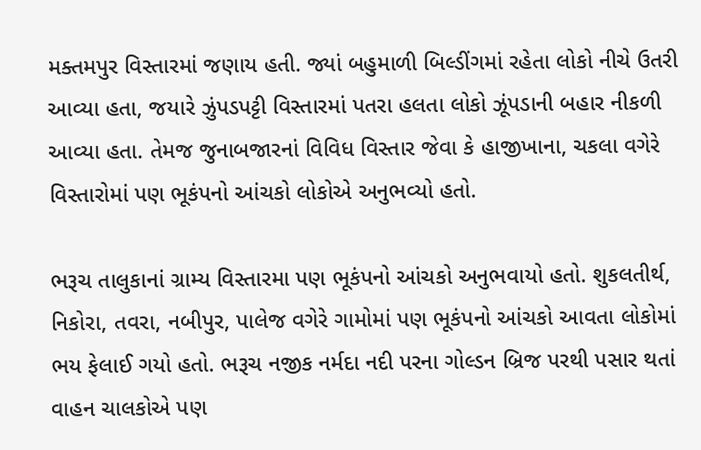મક્તમપુર વિસ્તારમાં જણાય હતી. જ્યાં બહુમાળી બિલ્ડીંગમાં રહેતા લોકો નીચે ઉતરી આવ્યા હતા, જયારે ઝુંપડપટ્ટી વિસ્તારમાં પતરા હલતા લોકો ઝૂંપડાની બહાર નીકળી આવ્યા હતા. તેમજ જુનાબજારનાં વિવિધ વિસ્તાર જેવા કે હાજીખાના, ચકલા વગેરે વિસ્તારોમાં પણ ભૂકંપનો આંચકો લોકોએ અનુભવ્યો હતો.

ભરૂચ તાલુકાનાં ગ્રામ્ય વિસ્તારમા પણ ભૂકંપનો આંચકો અનુભવાયો હતો. શુકલતીર્થ, નિકોરા, તવરા, નબીપુર, પાલેજ વગેરે ગામોમાં પણ ભૂકંપનો આંચકો આવતા લોકોમાં ભય ફેલાઈ ગયો હતો. ભરૂચ નજીક નર્મદા નદી પરના ગોલ્ડન બ્રિજ પરથી પસાર થતાં વાહન ચાલકોએ પણ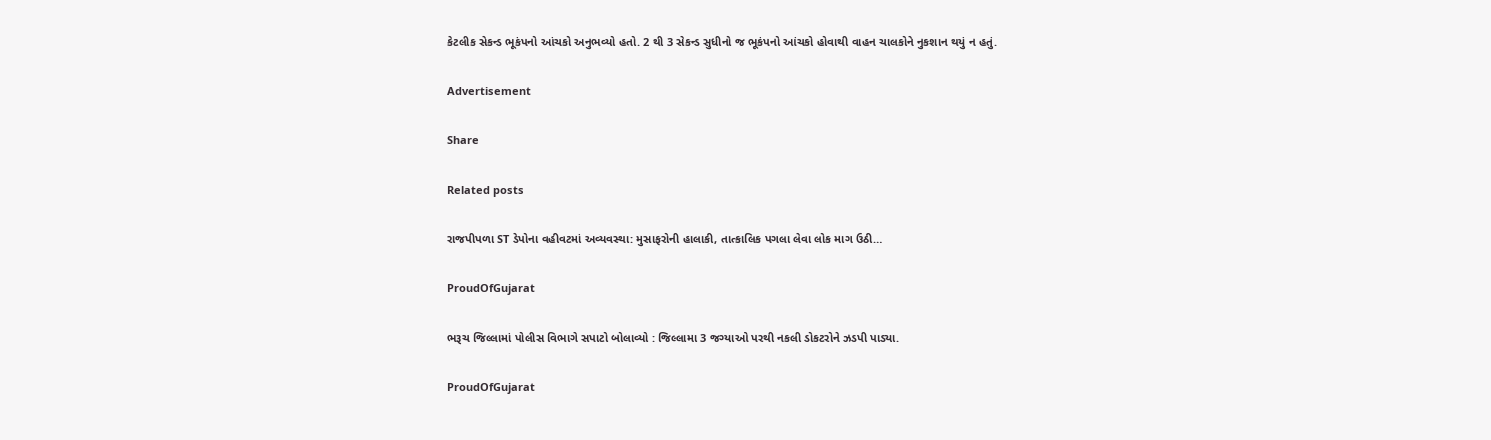કેટલીક સેકન્ડ ભૂકંપનો આંચકો અનુભવ્યો હતો. 2 થી 3 સેકન્ડ સુધીનો જ ભૂકંપનો આંચકો હોવાથી વાહન ચાલકોને નુકશાન થયું ન હતું.

Advertisement

Share

Related posts

રાજપીપળા ST ડેપોના વહીવટમાં અવ્યવસ્થા: મુસાફરોની હાલાકી, તાત્કાલિક પગલા લેવા લોક માગ ઉઠી…

ProudOfGujarat

ભરૂચ જિલ્લામાં પોલીસ વિભાગે સપાટો બોલાવ્યો : જિલ્લામા 3 જગ્યાઓ પરથી નકલી ડોકટરોને ઝડપી પાડ્યા.

ProudOfGujarat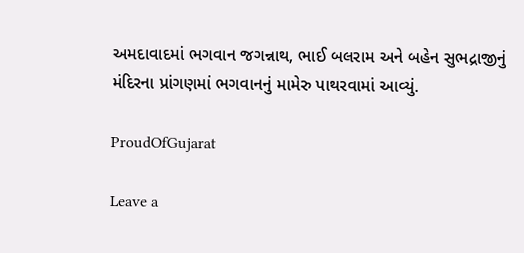અમદાવાદમાં ભગવાન જગન્નાથ, ભાઈ બલરામ અને બહેન સુભદ્રાજીનું મંદિરના પ્રાંગણમાં ભગવાનનું મામેરુ પાથરવામાં આવ્યું.

ProudOfGujarat

Leave a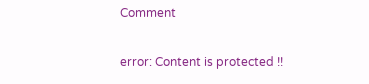Comment

error: Content is protected !!